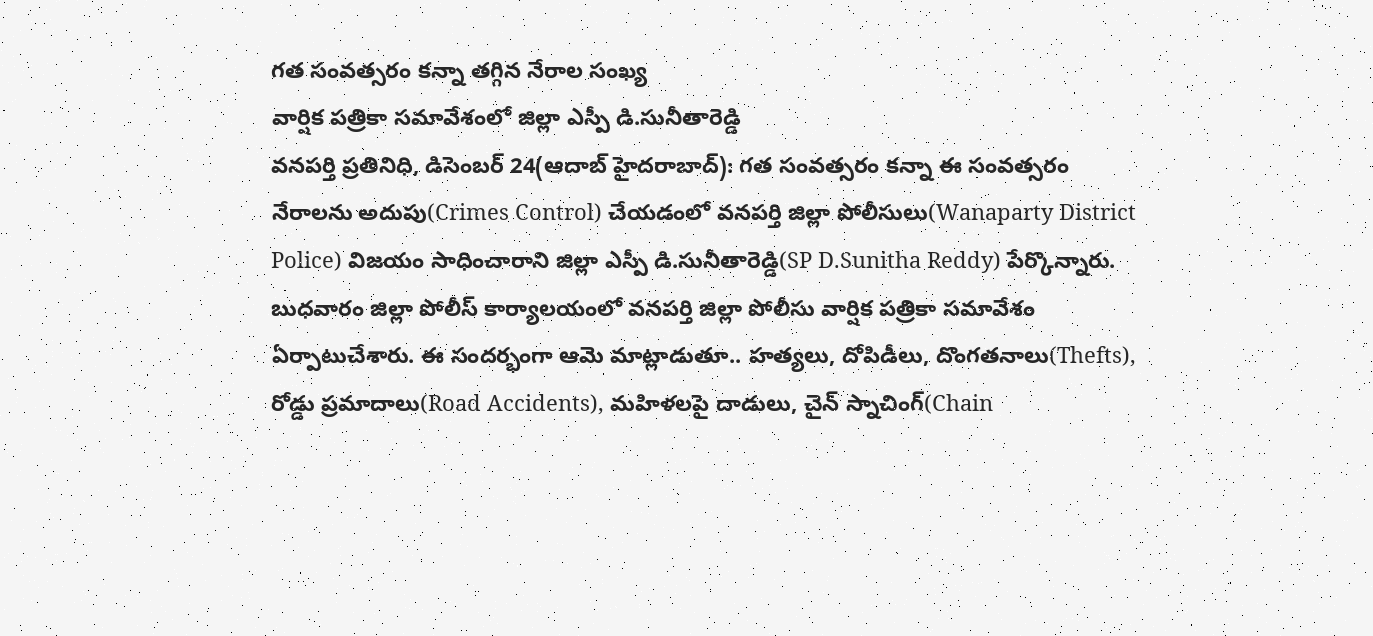గత సంవత్సరం కన్నా తగ్గిన నేరాల సంఖ్య
వార్షిక పత్రికా సమావేశంలో జిల్లా ఎస్పీ డి.సునీతారెడ్డి
వనపర్తి ప్రతినిధి, డిసెంబర్ 24(ఆదాబ్ హైదరాబాద్): గత సంవత్సరం కన్నా ఈ సంవత్సరం నేరాలను అదుపు(Crimes Control) చేయడంలో వనపర్తి జిల్లా పోలీసులు(Wanaparty District Police) విజయం సాధించారాని జిల్లా ఎస్పీ డి.సునీతారెడ్డి(SP D.Sunitha Reddy) పేర్కొన్నారు. బుధవారం జిల్లా పోలీస్ కార్యాలయంలో వనపర్తి జిల్లా పోలీసు వార్షిక పత్రికా సమావేశం ఏర్పాటుచేశారు. ఈ సందర్భంగా ఆమె మాట్లాడుతూ.. హత్యలు, దోపిడీలు, దొంగతనాలు(Thefts), రోడ్డు ప్రమాదాలు(Road Accidents), మహిళలపై దాడులు, చైన్ స్నాచింగ్(Chain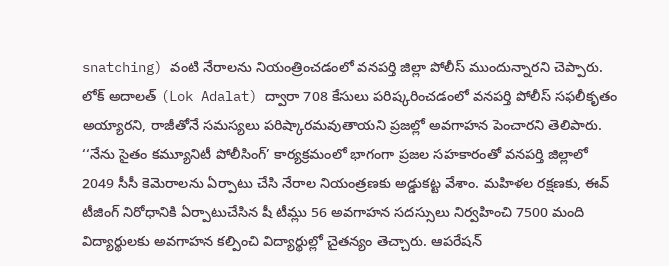snatching) వంటి నేరాలను నియంత్రించడంలో వనపర్తి జిల్లా పోలీస్ ముందున్నారని చెప్పారు. లోక్ అదాలత్ (Lok Adalat) ద్వారా 708 కేసులు పరిష్కరించడంలో వనపర్తి పోలీస్ సఫలీకృతం అయ్యారని, రాజీతోనే సమస్యలు పరిష్కారమవుతాయని ప్రజల్లో అవగాహన పెంచారని తెలిపారు.
‘‘నేను సైతం కమ్యూనిటీ పోలీసింగ్’ కార్యక్రమంలో భాగంగా ప్రజల సహకారంతో వనపర్తి జిల్లాలో 2049 సీసీ కెమెరాలను ఏర్పాటు చేసి నేరాల నియంత్రణకు అడ్డుకట్ట వేశాం. మహిళల రక్షణకు, ఈవ్ టీజింగ్ నిరోధానికి ఏర్పాటుచేసిన షీ టీమ్లు 56 అవగాహన సదస్సులు నిర్వహించి 7500 మంది విద్యార్థులకు అవగాహన కల్పించి విద్యార్థుల్లో చైతన్యం తెచ్చారు. ఆపరేషన్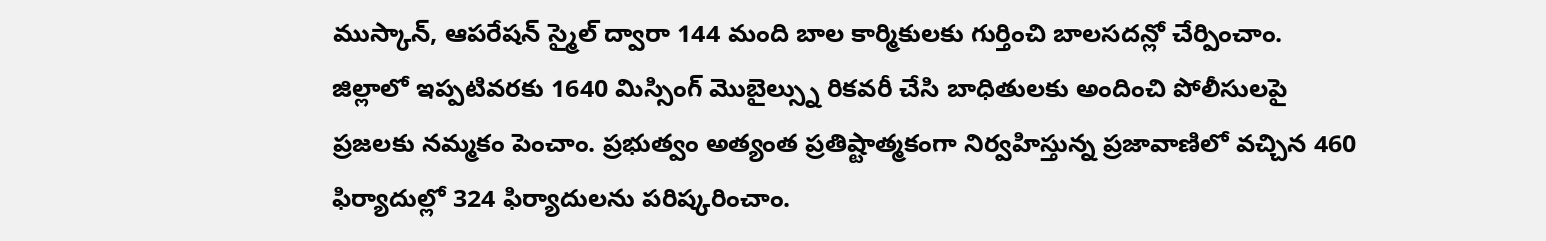ముస్కాన్, ఆపరేషన్ స్మైల్ ద్వారా 144 మంది బాల కార్మికులకు గుర్తించి బాలసదన్లో చేర్పించాం. జిల్లాలో ఇప్పటివరకు 1640 మిస్సింగ్ మొబైల్స్ను రికవరీ చేసి బాధితులకు అందించి పోలీసులపై ప్రజలకు నమ్మకం పెంచాం. ప్రభుత్వం అత్యంత ప్రతిష్టాత్మకంగా నిర్వహిస్తున్న ప్రజావాణిలో వచ్చిన 460 ఫిర్యాదుల్లో 324 ఫిర్యాదులను పరిష్కరించాం.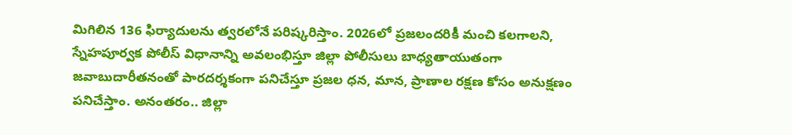మిగిలిన 136 ఫిర్యాదులను త్వరలోనే పరిష్కరిస్తాం. 2026లో ప్రజలందరికీ మంచి కలగాలని, స్నేహపూర్వక పోలీస్ విధానాన్ని అవలంభిస్తూ జిల్లా పోలీసులు బాధ్యతాయుతంగా జవాబుదారీతనంతో పారదర్శకంగా పనిచేస్తూ ప్రజల ధన, మాన, ప్రాణాల రక్షణ కోసం అనుక్షణం పనిచేస్తాం. అనంతరం.. జిల్లా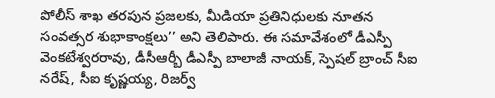పోలీస్ శాఖ తరపున ప్రజలకు, మీడియా ప్రతినిధులకు నూతన సంవత్సర శుభాకాంక్షలు’’ అని తెలిపారు. ఈ సమావేశంలో డీఎస్పీ వెంకటేశ్వరరావు, డీసీఆర్బీ డీఎస్పీ బాలాజీ నాయక్, స్పెషల్ బ్రాంచ్ సీఐ నరేష్, సీఐ కృష్ణయ్య, రిజర్వ్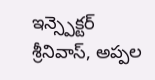ఇన్స్పెక్టర్ శ్రీనివాస్, అప్పల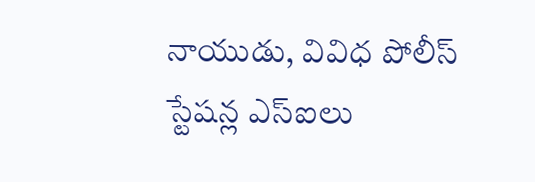నాయుడు, వివిధ పోలీస్ స్టేషన్ల ఎస్ఐలు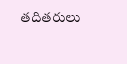తదితరులు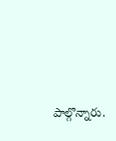పాల్గొన్నారు.